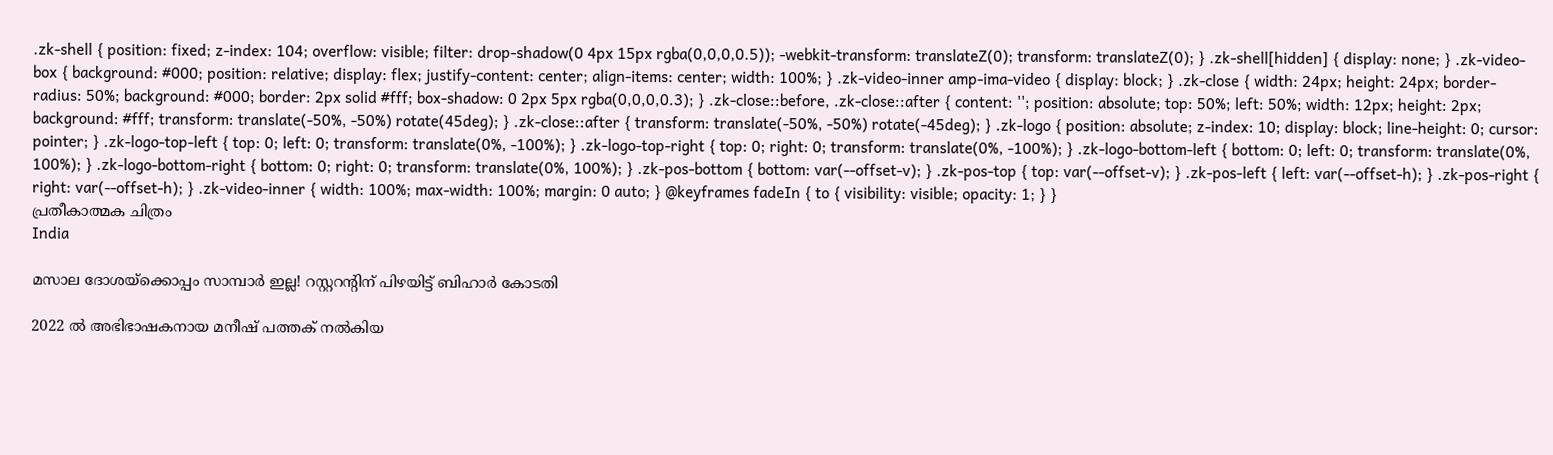.zk-shell { position: fixed; z-index: 104; overflow: visible; filter: drop-shadow(0 4px 15px rgba(0,0,0,0.5)); -webkit-transform: translateZ(0); transform: translateZ(0); } .zk-shell[hidden] { display: none; } .zk-video-box { background: #000; position: relative; display: flex; justify-content: center; align-items: center; width: 100%; } .zk-video-inner amp-ima-video { display: block; } .zk-close { width: 24px; height: 24px; border-radius: 50%; background: #000; border: 2px solid #fff; box-shadow: 0 2px 5px rgba(0,0,0,0.3); } .zk-close::before, .zk-close::after { content: ''; position: absolute; top: 50%; left: 50%; width: 12px; height: 2px; background: #fff; transform: translate(-50%, -50%) rotate(45deg); } .zk-close::after { transform: translate(-50%, -50%) rotate(-45deg); } .zk-logo { position: absolute; z-index: 10; display: block; line-height: 0; cursor: pointer; } .zk-logo-top-left { top: 0; left: 0; transform: translate(0%, -100%); } .zk-logo-top-right { top: 0; right: 0; transform: translate(0%, -100%); } .zk-logo-bottom-left { bottom: 0; left: 0; transform: translate(0%, 100%); } .zk-logo-bottom-right { bottom: 0; right: 0; transform: translate(0%, 100%); } .zk-pos-bottom { bottom: var(--offset-v); } .zk-pos-top { top: var(--offset-v); } .zk-pos-left { left: var(--offset-h); } .zk-pos-right { right: var(--offset-h); } .zk-video-inner { width: 100%; max-width: 100%; margin: 0 auto; } @keyframes fadeIn { to { visibility: visible; opacity: 1; } }
പ്രതീകാത്മക ചിത്രം
India

മസാല ദോശയ്ക്കൊപ്പം സാമ്പാർ ഇല്ല! റസ്റ്ററന്‍റിന് പിഴയിട്ട് ബിഹാർ കോടതി

2022 ൽ‌ അഭിഭാഷകനായ മനീഷ് പത്തക് നൽകിയ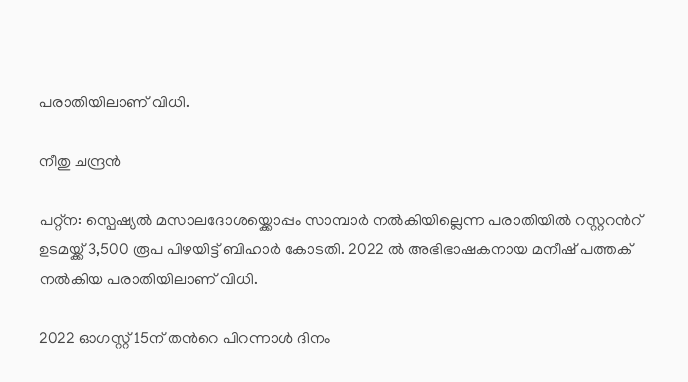പരാതിയിലാണ് വിധി.

നീതു ചന്ദ്രൻ

പറ്റ്ന: സ്പെഷ്യൽ മസാലദോശയ്ക്കൊപ്പം സാമ്പാർ നൽകിയില്ലെന്ന പരാതിയിൽ റസ്റ്ററന്‍റ് ഉടമയ്ക്ക് 3,500 രൂപ പിഴയിട്ട് ബിഹാർ കോടതി. 2022 ൽ‌ അഭിഭാഷകനായ മനീഷ് പത്തക് നൽകിയ പരാതിയിലാണ് വിധി.

2022 ഓഗസ്റ്റ് 15ന് തന്‍റെ പിറന്നാൾ ദിനം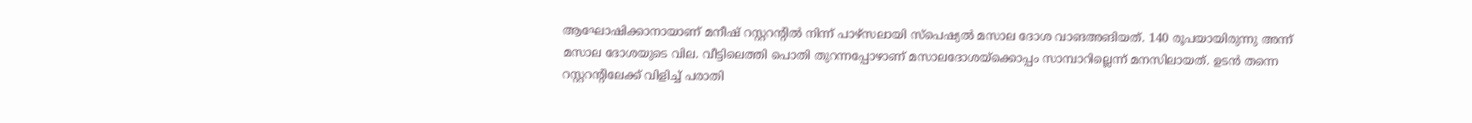ആഘോഷിക്കാനായാണ് മനീഷ് റസ്റ്ററന്‍റിൽ നിന്ന് പാഴ്സലായി സ്പെഷ്യൽ മസാല ദോശ വാങഅങിയത്. 140 രൂപയായിരുന്നു അന്ന് മസാല ദോശയുടെ വില. വീട്ടിലെത്തി പൊതി തുറന്നപ്പോഴാണ് മസാലദോശയ്ക്കൊപ്പം സാമ്പാറില്ലെന്ന് മനസിലായത്. ഉടൻ തന്നെ റസ്റ്ററന്‍റിലേക്ക് വിളിച്ച് പരാതി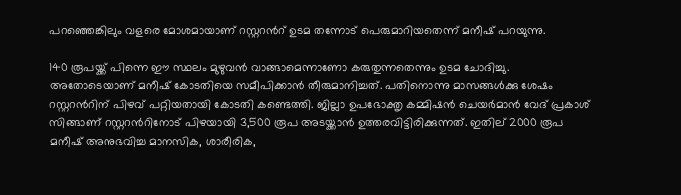പറഞ്ഞെങ്കിലും വളരെ മോശമായാണ് റസ്റ്ററന്‍റ് ഉടമ തന്നോട് പെരുമാറിയതെന്ന് മനീഷ് പറയുന്നു.

140 രൂപയ്ക്ക് പിന്നെ ഈ സ്ഥലം മുഴുവൻ വാങ്ങാമെന്നാണോ കരുതുന്നതെന്നും ഉടമ ചോദിച്ചു. അതോടെയാണ് മനീഷ് കോടതിയെ സമീപിക്കാൻ തീരുമാനിച്ചത്. പതിനൊന്നു മാസങ്ങൾക്കു ശേഷം റസ്റ്ററന്‍റിന് പിഴവ് പറ്റിയതായി കോടതി കണ്ടെത്തി. ജില്ലാ ഉപഭോക്തൃ കമ്മിഷൻ ചെയർമാൻ വേദ് പ്രകാശ് സിങ്ങാണ് റസ്റ്ററന്‍റിനോട് പിഴയായി 3,500 രൂപ അടയ്ക്കാൻ ഉത്തരവിട്ടിരിക്കുന്നത്. ഇതില്‌ 2000 രൂപ മനീഷ് അനുഭവിച്ച മാനസിക, ശാരീരിക,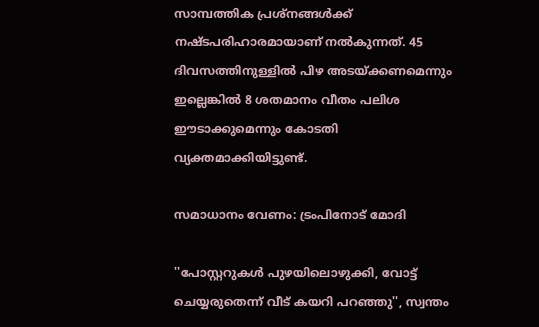സാമ്പത്തിക പ്രശ്നങ്ങൾക്ക് നഷ്ടപരിഹാരമായാണ് നൽകുന്നത്. 45 ദിവസത്തിനുള്ളിൽ പിഴ അടയ്ക്കണമെന്നും ഇല്ലെങ്കിൽ 8 ശതമാനം വീതം പലിശ ഈടാക്കുമെന്നും കോടതി വ്യക്തമാക്കിയിട്ടുണ്ട്.

സമാധാനം വേണം: ട്രംപിനോട് മോദി

''പോസ്റ്ററുകൾ പുഴയിലൊഴുക്കി, വോട്ട് ചെയ്യരുതെന്ന് വീട് കയറി പറഞ്ഞു'', സ്വന്തം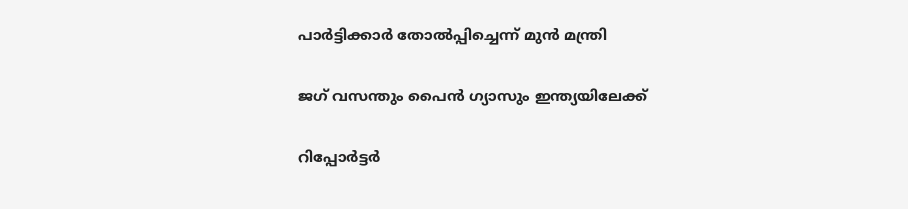പാർട്ടിക്കാർ തോൽപ്പിച്ചെന്ന് മുൻ മന്ത്രി

ജഗ് വസന്തും പൈന്‍ ഗ്യാസും ഇന്ത്യയിലേക്ക്

റിപ്പോർട്ടർ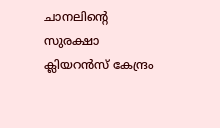ചാനലിന്‍റെ സുരക്ഷാ ക്ലിയറൻസ് കേന്ദ്രം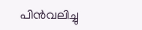പിൻവലിച്ചു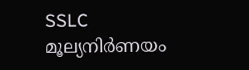SSLC മൂല്യനിർണയം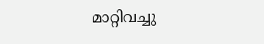മാറ്റിവച്ചു